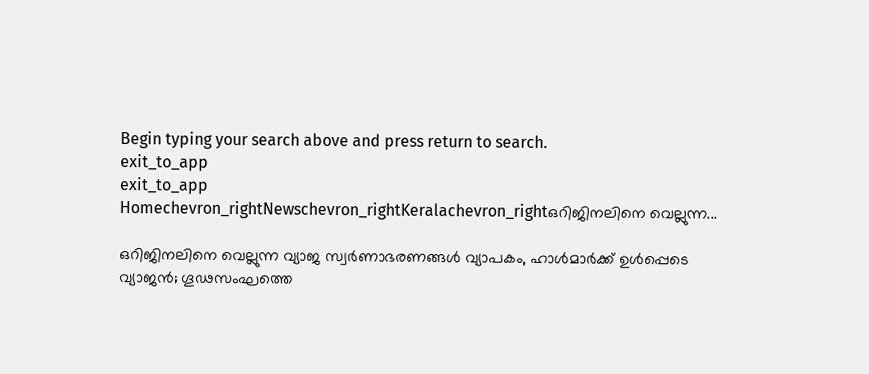Begin typing your search above and press return to search.
exit_to_app
exit_to_app
Homechevron_rightNewschevron_rightKeralachevron_rightഒറിജിനലിനെ വെല്ലുന്ന...

ഒറിജിനലിനെ വെല്ലുന്ന വ്യാജ സ്വർണാഭരണങ്ങൾ വ്യാപകം, ഹാൾമാർക്ക് ഉൾപ്പെടെ വ്യാജൻ; ഗൂഢസംഘത്തെ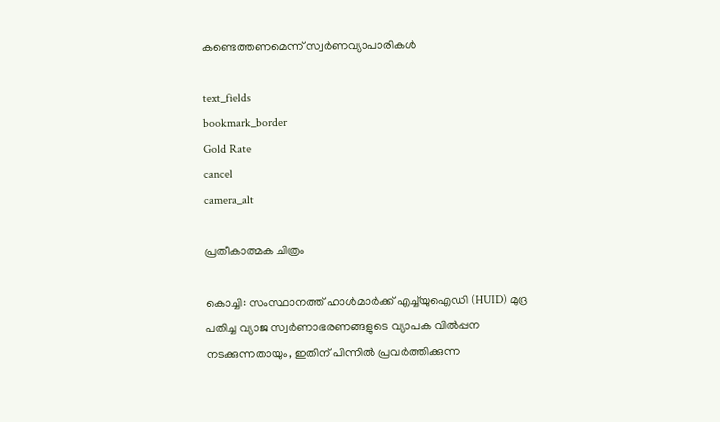കണ്ടെത്തണമെന്ന് സ്വർണവ്യാപാരികൾ

text_fields
bookmark_border
Gold Rate
cancel
camera_alt

പ്രതീകാത്മക ചിത്രം

കൊച്ചി: സംസ്ഥാനത്ത് ഹാൾമാർക്ക് എച്ച്‌യുഐഡി (HUID) മുദ്ര പതിച്ച വ്യാജ സ്വർണാഭരണങ്ങളുടെ വ്യാപക വിൽപ്പന നടക്കുന്നതായും, ഇതിന് പിന്നിൽ പ്രവർത്തിക്കുന്ന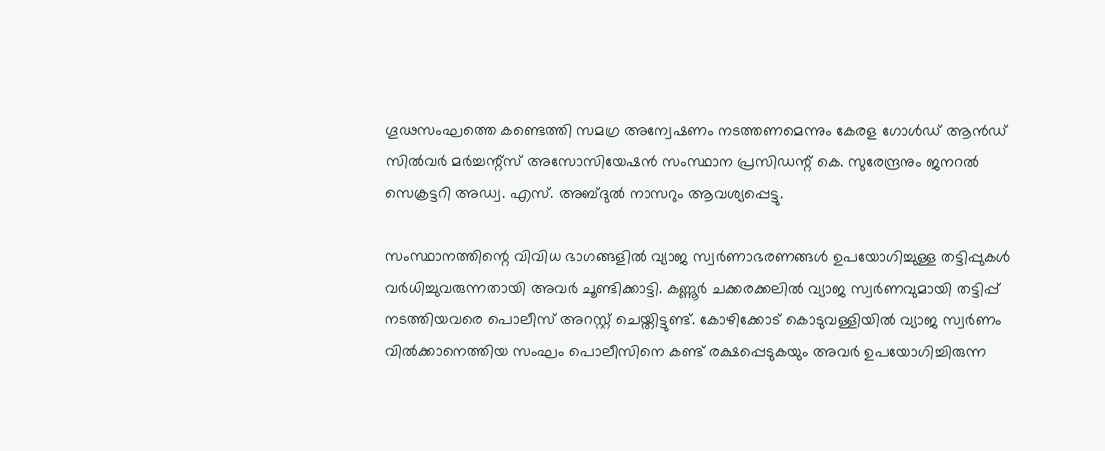ഗൂഢസംഘത്തെ കണ്ടെത്തി സമഗ്ര അന്വേഷണം നടത്തണമെന്നും കേരള ഗോൾഡ് ആൻഡ് സിൽവർ മർച്ചന്റ്സ് അസോസിയേഷൻ സംസ്ഥാന പ്രസിഡന്റ് കെ. സുരേന്ദ്രനും ജനറൽ സെക്രട്ടറി അഡ്വ. എസ്. അബ്ദുൽ നാസറും ആവശ്യപ്പെട്ടു.

സംസ്ഥാനത്തിന്റെ വിവിധ ഭാഗങ്ങളിൽ വ്യാജ സ്വർണാഭരണങ്ങൾ ഉപയോഗിച്ചുള്ള തട്ടിപ്പുകൾ വർധിച്ചുവരുന്നതായി അവർ ചൂണ്ടിക്കാട്ടി. കണ്ണൂർ ചക്കരക്കലിൽ വ്യാജ സ്വർണവുമായി തട്ടിപ്പ് നടത്തിയവരെ പൊലീസ് അറസ്റ്റ് ചെയ്തിട്ടുണ്ട്. കോഴിക്കോട് കൊടുവള്ളിയിൽ വ്യാജ സ്വർണം വിൽക്കാനെത്തിയ സംഘം പൊലീസിനെ കണ്ട് രക്ഷപ്പെടുകയും അവർ ഉപയോഗിച്ചിരുന്ന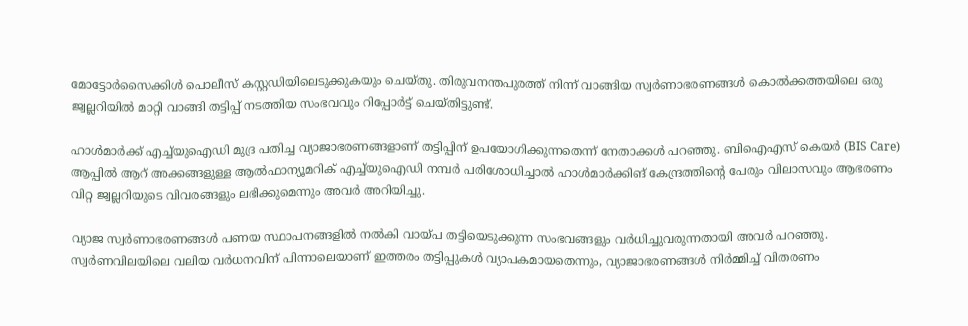മോട്ടോർസൈക്കിൾ പൊലീസ് കസ്റ്റഡിയിലെടുക്കുകയും ചെയ്തു. തിരുവനന്തപുരത്ത് നിന്ന് വാങ്ങിയ സ്വർണാഭരണങ്ങൾ കൊൽക്കത്തയിലെ ഒരു ജ്വല്ലറിയിൽ മാറ്റി വാങ്ങി തട്ടിപ്പ് നടത്തിയ സംഭവവും റിപ്പോർട്ട് ചെയ്തിട്ടുണ്ട്.

ഹാൾമാർക്ക് എച്ച്‌യുഐഡി മുദ്ര പതിച്ച വ്യാജാഭരണങ്ങളാണ് തട്ടിപ്പിന് ഉപയോഗിക്കുന്നതെന്ന് നേതാക്കൾ പറഞ്ഞു. ബിഐഎസ് കെയർ (BIS Care) ആപ്പിൽ ആറ് അക്കങ്ങളുള്ള ആൽഫാന്യൂമറിക് എച്ച്‌യുഐഡി നമ്പർ പരിശോധിച്ചാൽ ഹാൾമാർക്കിങ് കേന്ദ്രത്തിന്റെ പേരും വിലാസവും ആഭരണം വിറ്റ ജ്വല്ലറിയുടെ വിവരങ്ങളും ലഭിക്കുമെന്നും അവർ അറിയിച്ചു.

വ്യാജ സ്വർണാഭരണങ്ങൾ പണയ സ്ഥാപനങ്ങളിൽ നൽകി വായ്പ തട്ടിയെടുക്കുന്ന സംഭവങ്ങളും വർധിച്ചുവരുന്നതായി അവർ പറഞ്ഞു. സ്വർണവിലയിലെ വലിയ വർധനവിന് പിന്നാലെയാണ് ഇത്തരം തട്ടിപ്പുകൾ വ്യാപകമായതെന്നും, വ്യാജാഭരണങ്ങൾ നിർമ്മിച്ച് വിതരണം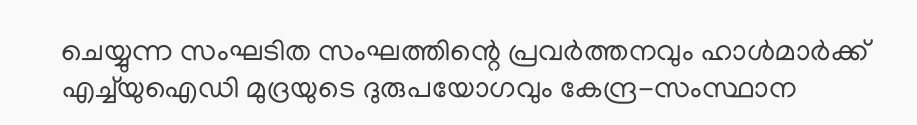ചെയ്യുന്ന സംഘടിത സംഘത്തിന്റെ പ്രവർത്തനവും ഹാൾമാർക്ക് എച്ച്‌യുഐഡി മുദ്രയുടെ ദുരുപയോഗവും കേന്ദ്ര-സംസ്ഥാന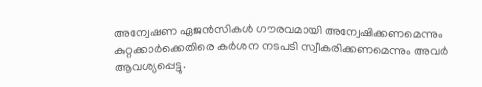അന്വേഷണ ഏജൻസികൾ ഗൗരവമായി അന്വേഷിക്കണമെന്നും കുറ്റക്കാർക്കെതിരെ കർശന നടപടി സ്വീകരിക്കണമെന്നും അവർ ആവശ്യപ്പെട്ടു.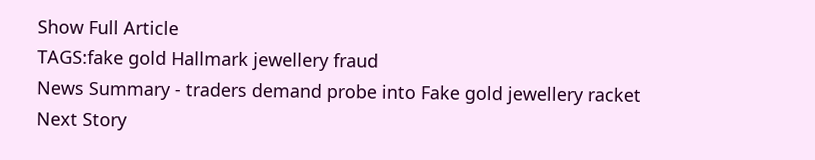Show Full Article
TAGS:fake gold Hallmark jewellery fraud
News Summary - traders demand probe into Fake gold jewellery racket
Next Story